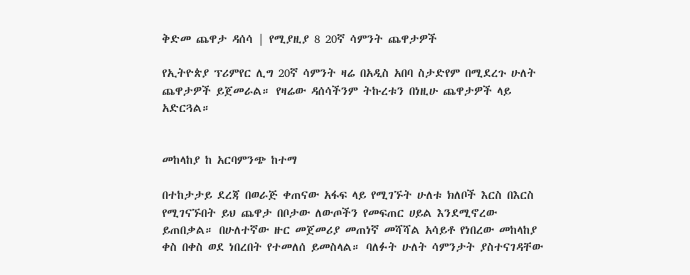ቅድመ ጨዋታ ዳሰሳ | የሚያዚያ 8 20ኛ ሳምንት ጨዋታዎች

የኢትዮጵያ ፕሪምየር ሊግ 20ኛ ሳምንት ዛሬ በአዲስ አበባ ስታድየም በሚደረጉ ሁለት ጨዋታዎች ይጀመራል። የዛሬው ዳሰሳችንም ትኩረቱን በነዚሁ ጨዋታዎች ላይ አድርጓል።


መከላከያ ከ አርባምንጭ ከተማ

በተከታታይ ደረጃ በወራጅ ቀጠናው አፋፍ ላይ የሚገኙት ሁለቱ ክለቦች እርስ በእርስ የሚገናኙበት ይህ ጨዋታ በቦታው ለውጦችን የመፍጠር ሀይል እንደሚኖረው ይጠበቃል። በሁለተኛው ዙር መጀመሪያ መጠነኛ መሻሻል አሳይቶ የነበረው መከላከያ ቀስ በቀስ ወደ ነበረበት የተመለሰ ይመስላል። ባለፉት ሁለት ሳምንታት ያስተናገዳቸው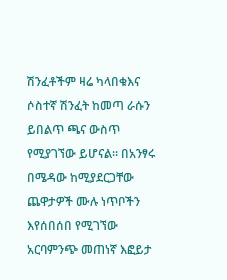ሽንፈቶችም ዛሬ ካላበቁእና ሶስተኛ ሽንፈት ከመጣ ራሱን ይበልጥ ጫና ውስጥ የሚያገኘው ይሆናል። በአንፃሩ በሜዳው ከሚያደርጋቸው ጨዋታዎች ሙሉ ነጥቦችን እየሰበሰበ የሚገኘው አርባምንጭ መጠነኛ እፎይታ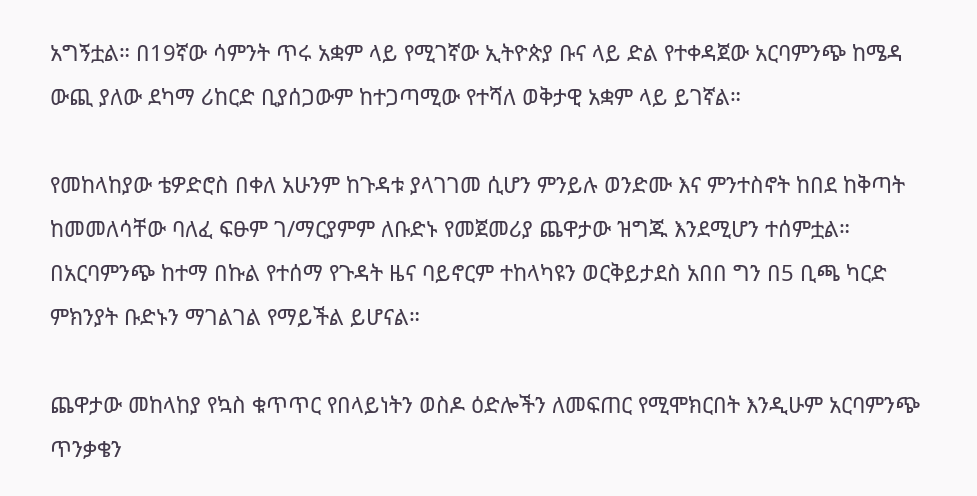አግኝቷል። በ19ኛው ሳምንት ጥሩ አቋም ላይ የሚገኛው ኢትዮጵያ ቡና ላይ ድል የተቀዳጀው አርባምንጭ ከሜዳ ውጪ ያለው ደካማ ሪከርድ ቢያሰጋውም ከተጋጣሚው የተሻለ ወቅታዊ አቋም ላይ ይገኛል።

የመከላከያው ቴዎድሮስ በቀለ አሁንም ከጉዳቱ ያላገገመ ሲሆን ምንይሉ ወንድሙ እና ምንተስኖት ከበደ ከቅጣት ከመመለሳቸው ባለፈ ፍፁም ገ/ማርያምም ለቡድኑ የመጀመሪያ ጨዋታው ዝግጁ እንደሚሆን ተሰምቷል። በአርባምንጭ ከተማ በኩል የተሰማ የጉዳት ዜና ባይኖርም ተከላካዩን ወርቅይታደስ አበበ ግን በ5 ቢጫ ካርድ ምክንያት ቡድኑን ማገልገል የማይችል ይሆናል።

ጨዋታው መከላከያ የኳስ ቁጥጥር የበላይነትን ወስዶ ዕድሎችን ለመፍጠር የሚሞክርበት እንዲሁም አርባምንጭ ጥንቃቄን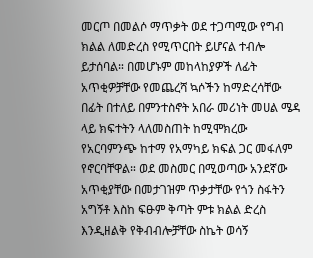መርጦ በመልሶ ማጥቃት ወደ ተጋጣሚው የግብ ክልል ለመድረስ የሚጥርበት ይሆናል ተብሎ ይታሰባል። በመሆኑም መከላከያዎች ለፊት አጥቂዎቻቸው የመጨረሻ ኳሶችን ከማድረሳቸው በፊት በተለይ በምንተስኖት አበራ መሪነት መሀል ሜዳ ላይ ክፍተትን ላለመስጠት ከሚሞክረው የአርባምንጭ ከተማ የአማካይ ክፍል ጋር መፋለም የኖርባቸዋል። ወደ መስመር በሚወጣው አንደኛው አጥቂያቸው በመታገዝም ጥቃታቸው የጎን ስፋትን አግኝቶ እስከ ፍፁም ቅጣት ምቱ ክልል ድረስ እንዲዘልቅ የቅብብሎቻቸው ስኬት ወሳኝ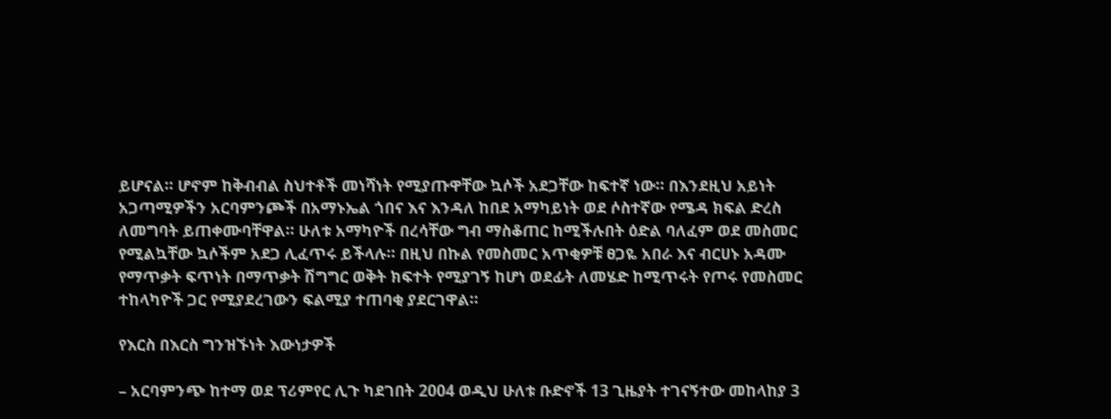ይሆናል። ሆኖም ከቅብብል ስህተቶች መነሻነት የሚያጡዋቸው ኳሶች አደጋቸው ከፍተኛ ነው። በእንደዚህ አይነት አጋጣሚዎችን አርባምንጮች በአማኑኤል ጎበና እና እንዳለ ከበደ አማካይነት ወደ ሶስተኛው የሜዳ ክፍል ድረስ ለመግባት ይጠቀሙባቸዋል። ሁለቱ አማካዮች በረሳቸው ግብ ማስቆጠር ከሚችሉበት ዕድል ባለፈም ወደ መስመር የሚልኳቸው ኳሶችም አደጋ ሊፈጥሩ ይችላሉ። በዚህ በኩል የመስመር አጥቂዎቹ ፀጋዬ አበራ እና ብርሀኑ አዳሙ የማጥቃት ፍጥነት በማጥቃት ሽግግር ወቅት ክፍተት የሚያገኝ ከሆነ ወደፊት ለመሄድ ከሚጥሩት የጦሩ የመስመር ተከላካዮች ጋር የሚያደረገውን ፍልሚያ ተጠባቂ ያደርገዋል።

የእርስ በእርስ ግንዝኙነት እውነታዎች

– አርባምንጭ ከተማ ወደ ፕሪምየር ሊጉ ካደገበት 2004 ወዲህ ሁለቱ ቡድኖች 13 ጊዜያት ተገናኝተው መከላከያ 3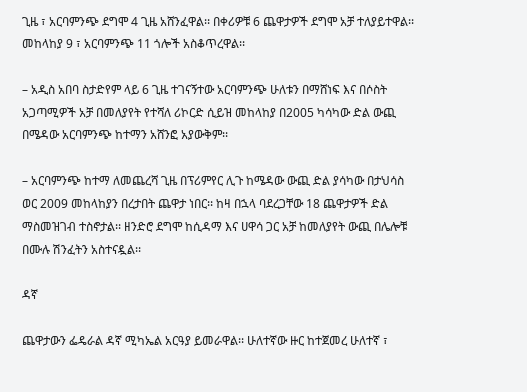ጊዜ ፣ አርባምንጭ ደግሞ 4 ጊዜ አሸንፈዋል፡፡ በቀሪዎቹ 6 ጨዋታዎች ደግሞ አቻ ተለያይተዋል፡፡ መከላከያ 9 ፣ አርባምንጭ 11 ጎሎች አስቆጥረዋል፡፡

– አዲስ አበባ ስታድየም ላይ 6 ጊዜ ተገናኝተው አርባምንጭ ሁለቱን በማሸነፍ እና በሶስት አጋጣሚዎች አቻ በመለያየት የተሻለ ሪኮርድ ሲይዝ መከላከያ በ2005 ካሳካው ድል ውጪ በሜዳው አርባምንጭ ከተማን አሸንፎ አያውቅም፡፡

– አርባምንጭ ከተማ ለመጨረሻ ጊዜ በፕሪምየር ሊጉ ከሜዳው ውጪ ድል ያሳካው በታህሳስ ወር 2009 መከላከያን በረታበት ጨዋታ ነበር፡፡ ከዛ በኋላ ባደረጋቸው 18 ጨዋታዎች ድል ማስመዝገብ ተስኖታል፡፡ ዘንድሮ ደግሞ ከሲዳማ እና ሀዋሳ ጋር አቻ ከመለያየት ውጪ በሌሎቹ በሙሉ ሽንፈትን አስተናዷል፡፡

ዳኛ

ጨዋታውን ፌዴራል ዳኛ ሚካኤል አርዓያ ይመራዋል፡፡ ሁለተኛው ዙር ከተጀመረ ሁለተኛ ፣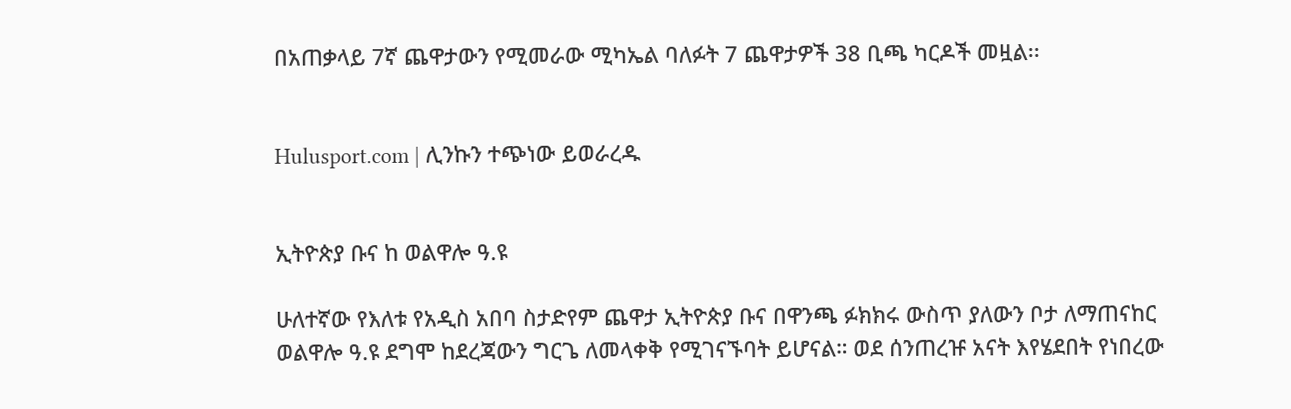በአጠቃላይ 7ኛ ጨዋታውን የሚመራው ሚካኤል ባለፉት 7 ጨዋታዎች 38 ቢጫ ካርዶች መዟል፡፡


Hulusport.com | ሊንኩን ተጭነው ይወራረዱ


ኢትዮጵያ ቡና ከ ወልዋሎ ዓ.ዩ

ሁለተኛው የእለቱ የአዲስ አበባ ስታድየም ጨዋታ ኢትዮጵያ ቡና በዋንጫ ፉክክሩ ውስጥ ያለውን ቦታ ለማጠናከር ወልዋሎ ዓ.ዩ ደግሞ ከደረጃውን ግርጌ ለመላቀቅ የሚገናኙባት ይሆናል። ወደ ሰንጠረዡ አናት እየሄደበት የነበረው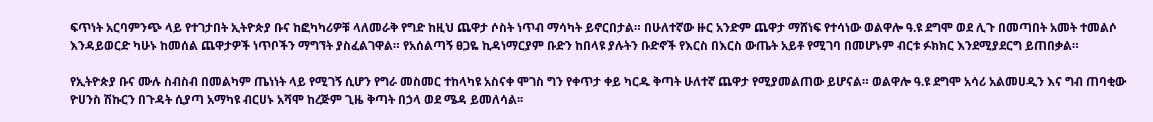ፍጥነት አርባምንጭ ላይ የተገታበት ኢትዮጵያ ቡና ከፎካካሪዎቹ ላለመራቅ የግድ ከዚህ ጨዋታ ሶስት ነጥብ ማሳካት ይኖርበታል። በሁለተኛው ዙር አንድም ጨዋታ ማሸነፍ የተሳነው ወልዋሎ ዓ.ዩ ደግሞ ወደ ሊጉ በመጣበት አመት ተመልሶ እንዳይወርድ ካሁኑ ከመሰል ጨዋታዎች ነጥቦችን ማግኘት ያስፈልገዋል። የአሰልጣኝ ፀጋዬ ኪዳነማርያም ቡድን ከበላዩ ያሉትን ቡድኖች የእርስ በእርስ ውጤት አይቶ የሚገባ በመሆኑም ብርቱ ፉክክር እንደሚያደርግ ይጠበቃል።

የኢትዮጵያ ቡና ሙሉ ስብስብ በመልካም ጤነነት ላይ የሚገኝ ሲሆን የግራ መስመር ተከላካዩ አስናቀ ሞገስ ግን የቀጥታ ቀይ ካርዱ ቅጣት ሁለተኛ ጨዋታ የሚያመልጠው ይሆናል። ወልዋሎ ዓ.ዩ ደግሞ አሳሪ አልመሀዲን እና ግብ ጠባቂው ዮሀንስ ሽኩርን በጉዳት ሲያጣ አማካዩ ብርሀኑ አሻሞ ከረጅም ጊዜ ቅጣት በኃላ ወደ ሜዳ ይመለሳል፡፡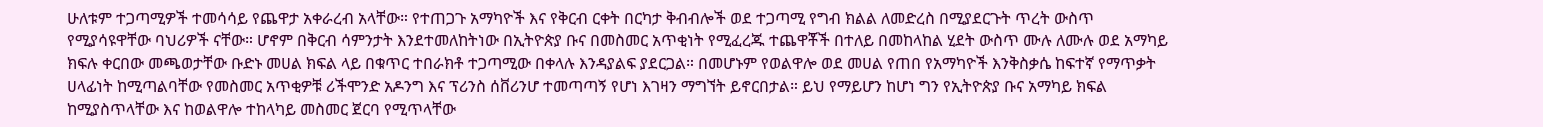ሁለቱም ተጋጣሚዎች ተመሳሳይ የጨዋታ አቀራረብ አላቸው። የተጠጋጉ አማካዮች እና የቅርብ ርቀት በርካታ ቅብብሎች ወደ ተጋጣሚ የግብ ክልል ለመድረስ በሚያደርጉት ጥረት ውስጥ የሚያሳዩዋቸው ባህሪዎች ናቸው። ሆኖም በቅርብ ሳምንታት እንደተመለከትነው በኢትዮጵያ ቡና በመስመር አጥቂነት የሚፈረጁ ተጨዋቾች በተለይ በመከላከል ሂደት ውስጥ ሙሉ ለሙሉ ወደ አማካይ ክፍሉ ቀርበው መጫወታቸው ቡድኑ መሀል ክፍል ላይ በቁጥር ተበራክቶ ተጋጣሚው በቀላሉ እንዳያልፍ ያደርጋል። በመሆኑም የወልዋሎ ወደ መሀል የጠበ የአማካዮች እንቅስቃሴ ከፍተኛ የማጥቃት ሀላፊነት ከሚጣልባቸው የመስመር አጥቂዎቹ ሪችሞንድ አዶንግ እና ፕሪንስ ሰቨሪንሆ ተመጣጣኝ የሆነ እገዛን ማግኘት ይኖርበታል። ይህ የማይሆን ከሆነ ግን የኢትዮጵያ ቡና አማካይ ክፍል ከሚያስጥላቸው እና ከወልዋሎ ተከላካይ መስመር ጀርባ የሚጥላቸው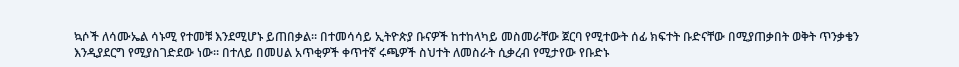ኳሶች ለሳሙኤል ሳኑሚ የተመቹ እንደሚሆኑ ይጠበቃል። በተመሳሳይ ኢትዮጵያ ቡናዎች ከተከላካይ መስመራቸው ጀርባ የሚተውት ሰፊ ክፍተት ቡድናቸው በሚያጠቃበት ወቅት ጥንቃቄን እንዲያደርግ የሚያስገድደው ነው። በተለይ በመሀል አጥቂዎች ቀጥተኛ ሩጫዎች ስህተት ለመስራት ሲቃረብ የሚታየው የቡድኑ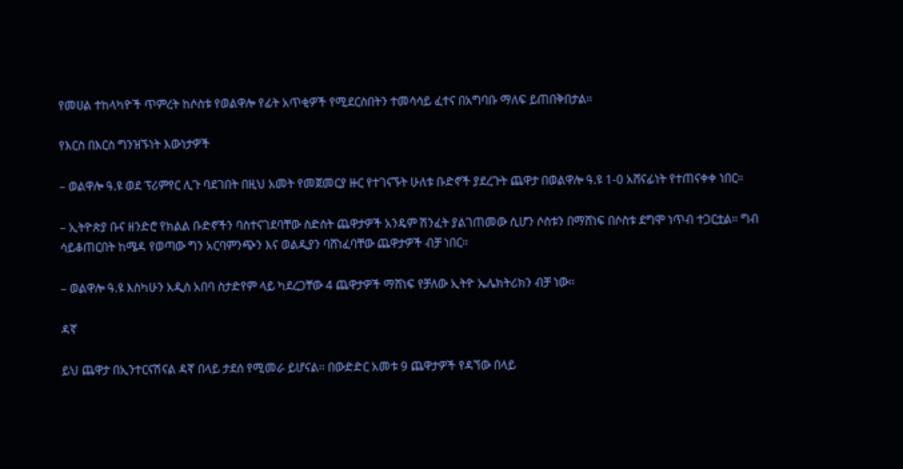የመሀል ተከላካዮች ጥምረት ከሶስቱ የወልዋሎ የፊት አጥቂዎች የሚደርስበትን ተመሳሳይ ፈተና በአግባቡ ማለፍ ይጠበቅበታል።

የእርስ በእርስ ግንዝኙነት እውነታዎች

– ወልዋሎ ዓ.ዩ ወደ ፕሪምየር ሊጉ ባደገበት በዚህ አመት የመጀመርያ ዙር የተገናኙት ሁለቱ ቡድኖች ያደረጉት ጨዋታ በወልዋሎ ዓ.ዩ 1-0 አሸናፊነት የተጠናቀቀ ነበር።

– ኢትዮጵያ ቡና ዘንድሮ የክልል ቡድኖችን ባስተናገደባቸው ስድስት ጨዋታዎች አንዴም ሽንፈት ያልገጠመው ሲሆን ሶስቱን በማሸነፍ በሶስቱ ደግሞ ነጥብ ተጋርቷል። ግብ ሳይቆጠርበት ከሜዳ የወጣው ግን አርባምንጭን እና ወልዲያን ባሸነፈባቸው ጨዋታዎች ብቻ ነበር።

– ወልዋሎ ዓ.ዩ እስካሁን አዲስ አበባ ስታድየም ላይ ካደረጋቸው 4 ጨዋታዎች ማሸነፍ የቻለው ኢትዮ ኤሌክትሪክን ብቻ ነው።

ዳኛ

ይህ ጨዋታ በኢንተርናሽናል ዳኛ በላይ ታደሰ የሚመራ ይሆናል፡፡ በውድድር አመቱ 9 ጨዋታዎች የዳኘው በላይ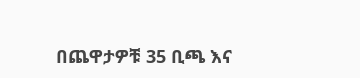በጨዋታዎቹ 35 ቢጫ እና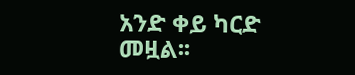አንድ ቀይ ካርድ መዟል፡፡